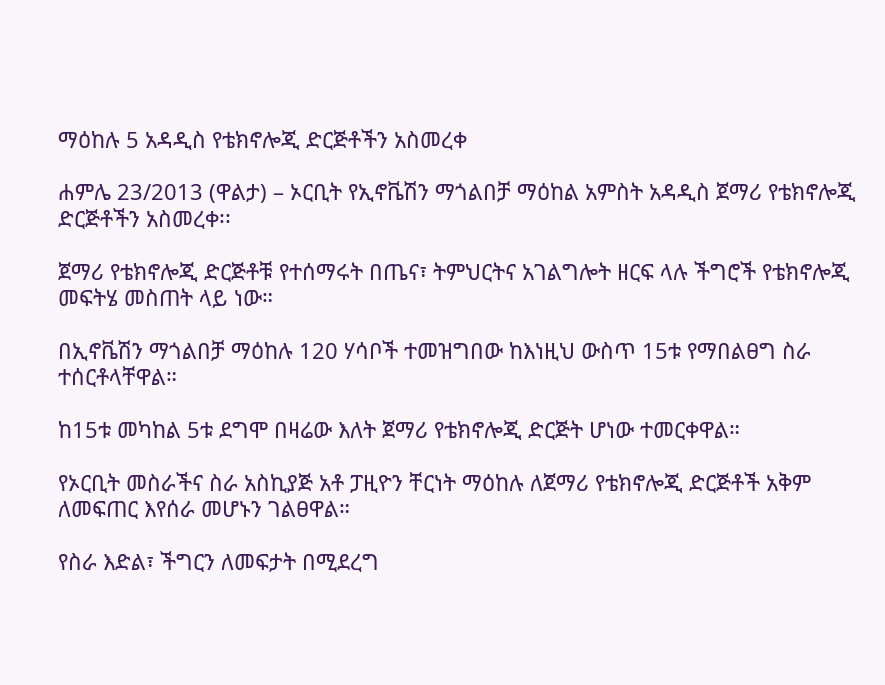ማዕከሉ 5 አዳዲስ የቴክኖሎጂ ድርጅቶችን አስመረቀ

ሐምሌ 23/2013 (ዋልታ) – ኦርቢት የኢኖቬሽን ማጎልበቻ ማዕከል አምስት አዳዲስ ጀማሪ የቴክኖሎጂ ድርጅቶችን አስመረቀ፡፡

ጀማሪ የቴክኖሎጂ ድርጅቶቹ የተሰማሩት በጤና፣ ትምህርትና አገልግሎት ዘርፍ ላሉ ችግሮች የቴክኖሎጂ መፍትሄ መስጠት ላይ ነው።

በኢኖቬሽን ማጎልበቻ ማዕከሉ 120 ሃሳቦች ተመዝግበው ከእነዚህ ውስጥ 15ቱ የማበልፀግ ስራ ተሰርቶላቸዋል።

ከ15ቱ መካከል 5ቱ ደግሞ በዛሬው እለት ጀማሪ የቴክኖሎጂ ድርጅት ሆነው ተመርቀዋል።

የኦርቢት መስራችና ስራ አስኪያጅ አቶ ፓዚዮን ቸርነት ማዕከሉ ለጀማሪ የቴክኖሎጂ ድርጅቶች አቅም ለመፍጠር እየሰራ መሆኑን ገልፀዋል።

የስራ እድል፣ ችግርን ለመፍታት በሚደረግ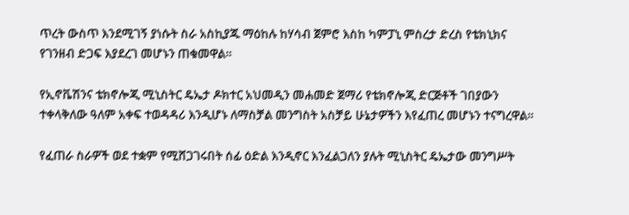ጥረት ውስጥ እንደሚገኝ ያነሱት ስራ አስኪያጁ ማዕከሉ ከሃሳብ ጀምሮ እስከ ካምፓኒ ምስረታ ድረስ የቴክኒክና የገንዘብ ድጋፍ እያደረገ መሆኑን ጠቁመዋል።

የኢኖቬሽንና ቴክኖሎጂ ሚኒስትር ዴኤታ ዶክተር አህመዲን መሐመድ ጀማሪ የቴክኖሎጂ ድርጅቶች ገበያውን ተቀላቅለው ዓለም አቀፍ ተወዳዳሪ እንዲሆኑ ለማስቻል መንግስት አስቻይ ሁኔታዎችን እየፈጠረ መሆኑን ተናግረዋል።

የፈጠራ ስራዎች ወደ ተቋም የሚሸጋገሩበት ሰፊ ዕድል እንዲኖር እንፈልጋለን ያሉት ሚኒስትር ዴኤታው መንግሥት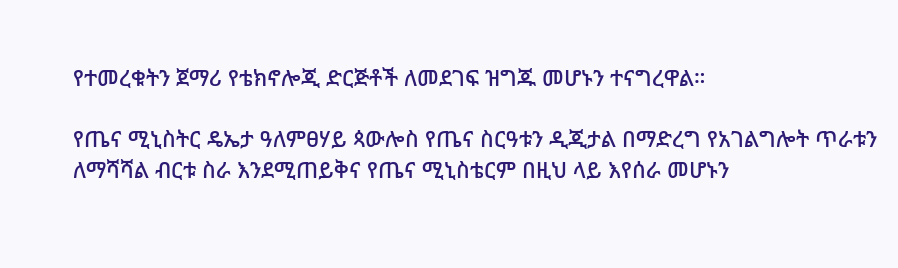የተመረቁትን ጀማሪ የቴክኖሎጂ ድርጅቶች ለመደገፍ ዝግጁ መሆኑን ተናግረዋል።

የጤና ሚኒስትር ዴኤታ ዓለምፀሃይ ጳውሎስ የጤና ስርዓቱን ዲጂታል በማድረግ የአገልግሎት ጥራቱን ለማሻሻል ብርቱ ስራ እንደሚጠይቅና የጤና ሚኒስቴርም በዚህ ላይ እየሰራ መሆኑን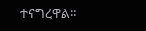ተናግረዋል።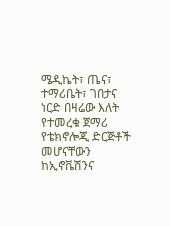ሜዲኬት፣ ጤና፣ ተማሪቤት፣ ገበታና ነርድ በዛሬው እለት የተመረቁ ጀማሪ የቴክኖሎጂ ድርጅቶች መሆናቸውን ከኢኖቬሽንና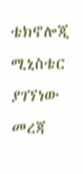ቴክኖሎጂ ሚኒስቴር ያገኘነው መረጃ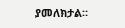ያመለክታል።